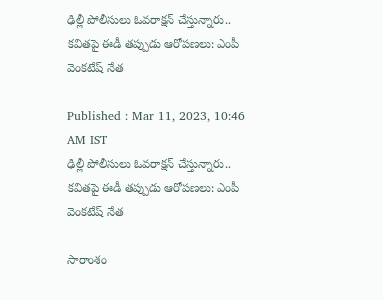ఢిల్లీ పోలీసులు ఓవరాక్షన్ చేస్తున్నారు.. కవితపై ఈడీ తప్పుడు ఆరోపణలు: ఎంపీ వెంకటేష్ నేత

Published : Mar 11, 2023, 10:46 AM IST
ఢిల్లీ పోలీసులు ఓవరాక్షన్ చేస్తున్నారు.. కవితపై ఈడీ తప్పుడు ఆరోపణలు: ఎంపీ వెంకటేష్ నేత

సారాంశం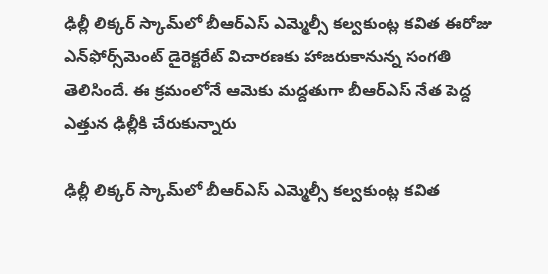ఢిల్లీ లిక్కర్ స్కామ్‌లో బీఆర్ఎస్ ఎమ్మెల్సీ కల్వకుంట్ల కవిత ఈరోజు ఎన్‌ఫోర్స్‌మెంట్ డైరెక్టరేట్ విచారణకు హాజరుకానున్న సంగతి తెలిసిందే. ఈ క్రమంలోనే ఆమెకు మద్దతుగా బీఆర్ఎస్ నేత పెద్ద ఎత్తున ఢిల్లీకి చేరుకున్నారు

ఢిల్లీ లిక్కర్ స్కామ్‌లో బీఆర్ఎస్ ఎమ్మెల్సీ కల్వకుంట్ల కవిత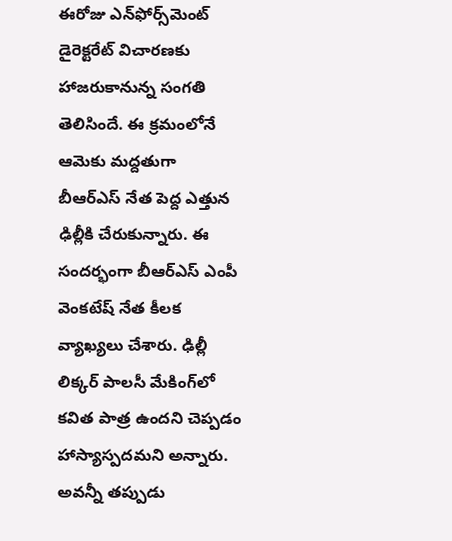ఈరోజు ఎన్‌ఫోర్స్‌మెంట్ డైరెక్టరేట్ విచారణకు హాజరుకానున్న సంగతి తెలిసిందే. ఈ క్రమంలోనే ఆమెకు మద్దతుగా బీఆర్ఎస్ నేత పెద్ద ఎత్తున ఢిల్లీకి చేరుకున్నారు. ఈ సందర్భంగా బీఆర్ఎస్ ఎంపీ వెంకటేష్ నేత కీలక వ్యాఖ్యలు చేశారు. ఢిల్లీ లిక్కర్ పాలసీ మేకింగ్‌లో కవిత పాత్ర ఉందని చెప్పడం హాస్యాస్పదమని అన్నారు. అవన్నీ తప్పుడు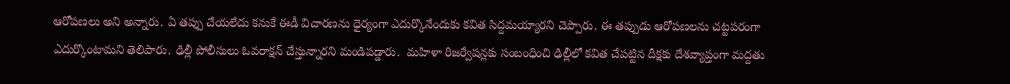ఆరోపణలు అని అన్నారు. ఏ తప్పు చేయలేదు కనుకే ఈడీ విచారణను ధైర్యంగా ఎదుర్కొనేందుకు కవిత సిద్దమయ్యారని చెప్పారు. ఈ తప్పుడు ఆరోపణలను చట్టపరంగా ఎదుర్కొంటామని తెలిపారు. ఢిల్లీ పోలీసులు ఓవరాక్షన్ చేస్తున్నారని మండిపడ్డారు.  మహిళా రిజర్వేషన్లకు సంబంధించి ఢిల్లీలో కవిత చేపట్టిన దీక్షకు దేశవ్యాప్తంగా మద్దతు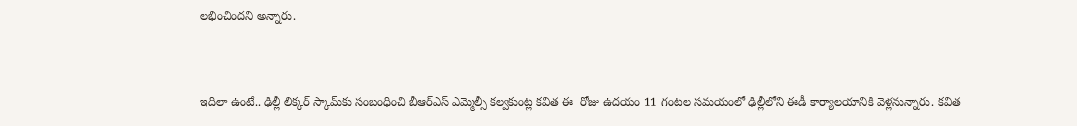లభించిందని అన్నారు.


ఇదిలా ఉంటే.. ఢిల్లీ లిక్కర్ స్కామ్‌కు సంబంధించి బీఆర్ఎస్ ఎమ్మెల్సీ కల్వకుంట్ల కవిత ఈ  రోజు ఉదయం 11 గంటల సమయంలో ఢిల్లీలోని ఈడీ కార్యాలయానికి వెళ్లనున్నారు. కవిత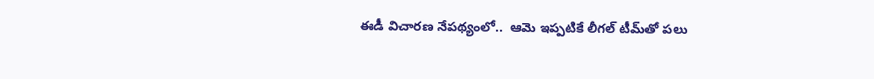ఈడీ విచారణ నేపథ్యంలో..  ఆమె ఇప్పటికే లీగల్ టీమ్‌తో పలు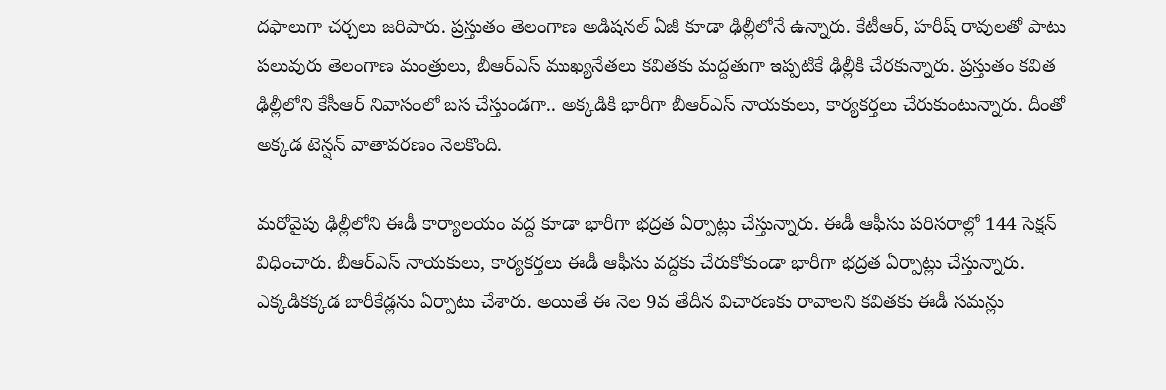దఫాలుగా చర్చలు జరిపారు. ప్రస్తుతం తెలంగాణ అడిషనల్ ఏజీ కూడా ఢిల్లీలోనే ఉన్నారు. కేటీఆర్, హరీష్ రావులతో పాటు పలువురు తెలంగాణ మంత్రులు, బీఆర్ఎస్ ముఖ్యనేతలు కవితకు మద్దతుగా ఇప్పటికే ఢిల్లీకి చేరకున్నారు. ప్రస్తుతం కవిత ఢిల్లీలోని కేసీఆర్ నివాసంలో బస చేస్తుండగా.. అక్కడికి భారీగా బీఆర్ఎస్ నాయకులు, కార్యకర్తలు చేరుకుంటున్నారు. దీంతో అక్కడ టెన్షన్ వాతావరణం నెలకొంది.

మరోవైపు ఢిల్లీలోని ఈడీ కార్యాలయం వద్ద కూడా భారీగా భద్రత ఏర్పాట్లు చేస్తున్నారు. ఈడీ ఆఫీసు పరిసరాల్లో 144 సెక్షన్ విధించారు. బీఆర్ఎస్ నాయకులు, కార్యకర్తలు ఈడీ ఆఫీసు వద్దకు చేరుకోకుండా భారీగా భద్రత ఏర్పాట్లు చేస్తున్నారు. ఎక్కడికక్కడ బారీకేడ్లను ఏర్పాటు చేశారు. అయితే ఈ నెల 9వ తేదీన విచారణకు రావాలని కవితకు ఈడీ సమన్లు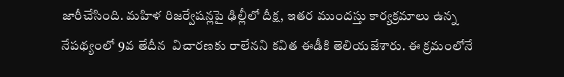జారీచేసింది. మహిళ రిజర్వేషన్లపై ఢిల్లీలో దీక్ష, ఇతర ముందస్తు కార్యక్రమాలు ఉన్న నేపథ్యంలో 9వ తేదీన  విచారణకు రాలేనని కవిత ఈడీకి తెలియజేశారు. ఈ క్రమంలోనే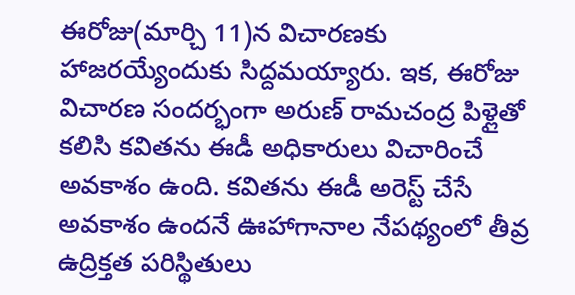ఈరోజు(మార్చి 11)న విచారణకు హాజరయ్యేందుకు సిద్దమయ్యారు. ఇక, ఈరోజు విచారణ సందర్భంగా అరుణ్ రామచంద్ర పిళ్లైతో కలిసి కవితను ఈడీ అధికారులు విచారించే అవకాశం ఉంది. కవితను ఈడీ అరెస్ట్ చేసే అవకాశం ఉందనే ఊహాగానాల నేపథ్యంలో తీవ్ర ఉద్రిక్తత పరిస్థితులు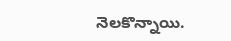నెలకొన్నాయి.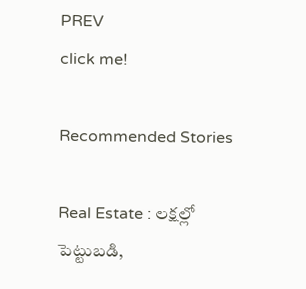PREV
click me!

Recommended Stories

Real Estate : లక్షల్లో పెట్టుబడి,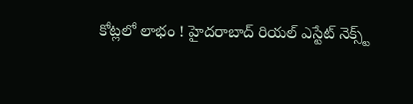కోట్లలో లాభం ! హైదరాబాద్ రియల్ ఎస్టేట్ నెక్స్ట్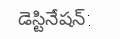డెస్టినేషన్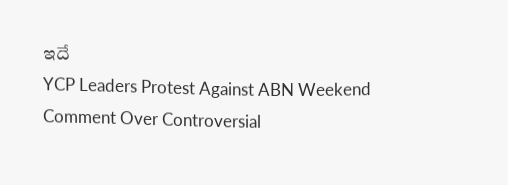ఇదే
YCP Leaders Protest Against ABN Weekend Comment Over Controversial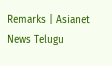Remarks | Asianet News Telugu